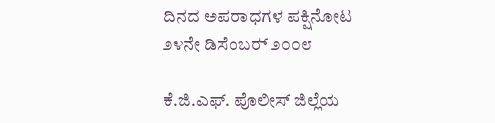ದಿನದ ಅಪರಾಧಗಳ ಪಕ್ಷಿನೋಟ ೨೪ನೇ ಡಿಸೆಂಬರ್‍ ೨೦೦೮

ಕೆ.ಜಿ.ಎಫ್. ಪೊಲೀಸ್ ಜಿಲ್ಲೆಯ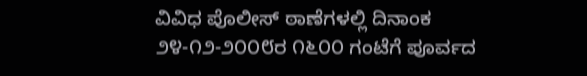ವಿವಿಧ ಪೊಲೀಸ್ ಠಾಣೆಗಳಲ್ಲಿ ದಿನಾಂಕ ೨೪-೧೨-೨೦೦೮ರ ೧೬೦೦ ಗಂಟೆಗೆ ಪೂರ್ವದ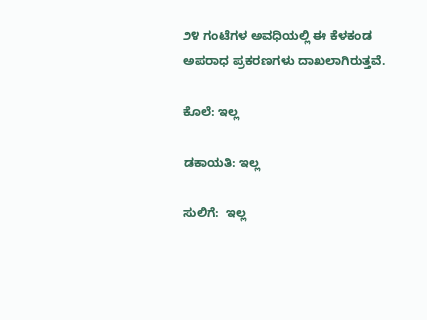೨೪ ಗಂಟೆಗಳ ಅವಧಿಯಲ್ಲಿ ಈ ಕೆಳಕಂಡ ಅಪರಾಧ ಪ್ರಕರಣಗಳು ದಾಖಲಾಗಿರುತ್ತವೆ.

ಕೊಲೆ: ಇಲ್ಲ

ಡಕಾಯತಿ: ಇಲ್ಲ

ಸುಲಿಗೆ:  ಇಲ್ಲ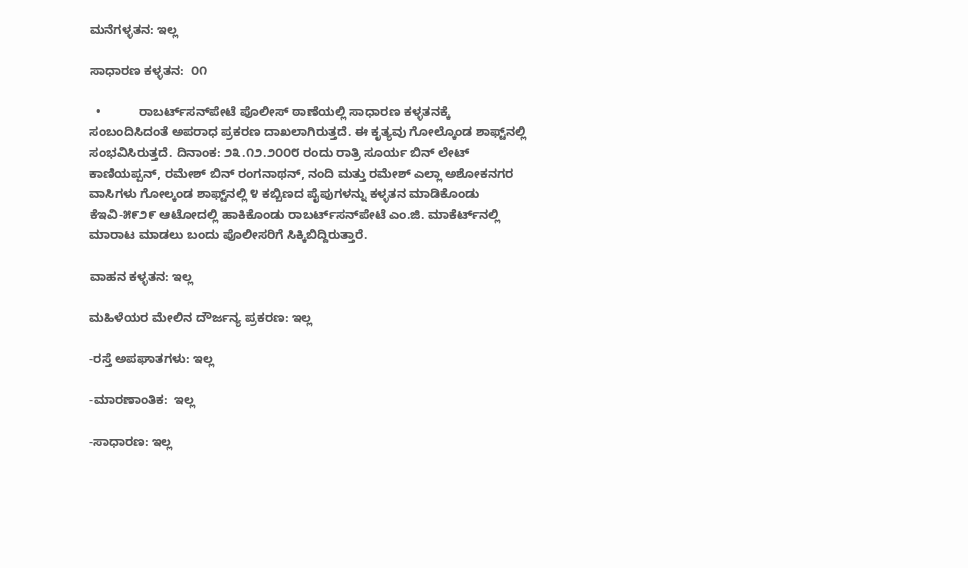ಮನೆಗಳ್ಳತನ: ಇಲ್ಲ

ಸಾಧಾರಣ ಕಳ್ಳತನ:  ೦೧

  •           ರಾಬರ್ಟ್‌ಸನ್‌ಪೇಟೆ ಪೊಲೀಸ್ ಠಾಣೆಯಲ್ಲಿ ಸಾಧಾರಣ ಕಳ್ಳತನಕ್ಕೆ ಸಂಬಂದಿಸಿದಂತೆ ಅಪರಾಧ ಪ್ರಕರಣ ದಾಖಲಾಗಿರುತ್ತದೆ. ಈ ಕೃತ್ಯವು ಗೋಲ್ಕೊಂಡ ಶಾಫ್ಟ್‌ನಲ್ಲಿ ಸಂಭವಿಸಿರುತ್ತದೆ. ದಿನಾಂಕ: ೨೩.೧೨.೨೦೦೮ ರಂದು ರಾತ್ರಿ ಸೂರ್ಯ ಬಿನ್‌ ಲೇಟ್‌ ಕಾಣಿಯಪ್ಪನ್‌, ರಮೇಶ್‌ ಬಿನ್‌ ರಂಗನಾಥನ್‌, ನಂದಿ ಮತ್ತು ರಮೇಶ್‌ ಎಲ್ಲಾ ಅಶೋಕನಗರ ವಾಸಿಗಳು ಗೋಲ್ಕಂಡ ಶಾಫ್ಟ್‌ನಲ್ಲಿ ೪ ಕಬ್ಬಿಣದ ಪೈಪುಗಳನ್ನು ಕಳ್ಳತನ ಮಾಡಿಕೊಂಡು ಕೆಇವಿ-೫೯೨೯ ಆಟೋದಲ್ಲಿ ಹಾಕಿಕೊಂಡು ರಾಬರ್ಟ್‌‌ಸನ್‌ಪೇಟೆ ಎಂ.ಜಿ. ಮಾಕೆರ್ಟ್‌‌ನಲ್ಲಿ ಮಾರಾಟ ಮಾಡಲು ಬಂದು ಪೊಲೀಸರಿಗೆ ಸಿಕ್ಕಿಬಿದ್ದಿರುತ್ತಾರೆ.

ವಾಹನ ಕಳ್ಳತನ: ಇಲ್ಲ

ಮಹಿಳೆಯರ ಮೇಲಿನ ದೌರ್ಜನ್ಯ ಪ್ರಕರಣ: ಇಲ್ಲ

-ರಸ್ತೆ ಅಪಘಾತಗಳು: ಇಲ್ಲ

-ಮಾರಣಾಂತಿಕ:  ಇಲ್ಲ

-ಸಾಧಾರಣ: ಇಲ್ಲ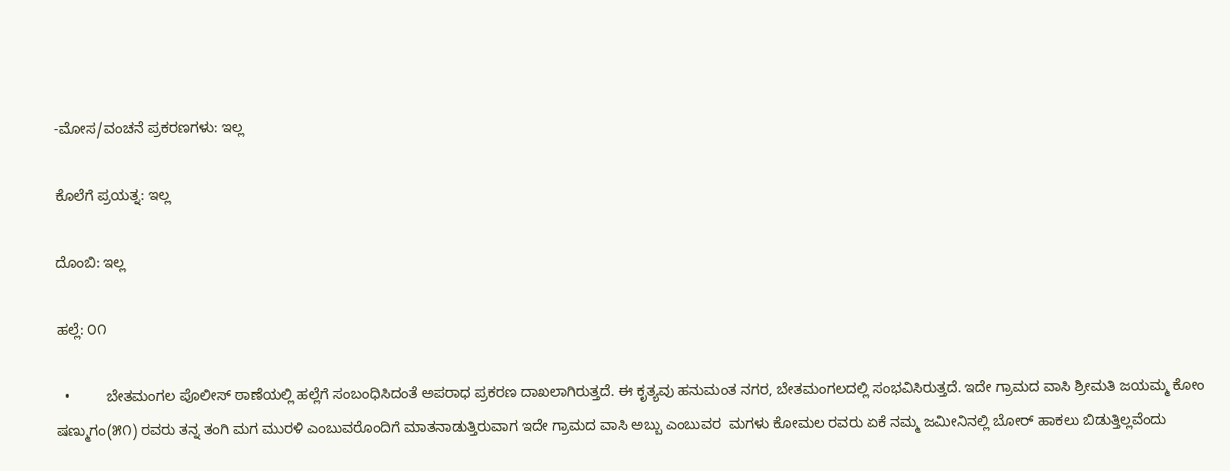-ಮೋಸ/ವಂಚನೆ ಪ್ರಕರಣಗಳು: ಇಲ್ಲ

ಕೊಲೆಗೆ ಪ್ರಯತ್ನ: ಇಲ್ಲ

ದೊಂಬಿ: ಇಲ್ಲ

ಹಲ್ಲೆ: ೦೧

  •         ಬೇತಮಂಗಲ ಪೊಲೀಸ್ ಠಾಣೆಯಲ್ಲಿ ಹಲ್ಲೆಗೆ ಸಂಬಂಧಿಸಿದಂತೆ ಅಪರಾಧ ಪ್ರಕರಣ ದಾಖಲಾಗಿರುತ್ತದೆ. ಈ ಕೃತ್ಯವು ಹನುಮಂತ ನಗರ, ಬೇತಮಂಗಲದಲ್ಲಿ ಸಂಭವಿಸಿರುತ್ತದೆ. ಇದೇ ಗ್ರಾಮದ ವಾಸಿ ಶ್ರೀಮತಿ ಜಯಮ್ಮ ಕೋಂ ಷಣ್ಮುಗಂ(೫೧) ರವರು ತನ್ನ ತಂಗಿ ಮಗ ಮುರಳಿ ಎಂಬುವರೊಂದಿಗೆ ಮಾತನಾಡುತ್ತಿರುವಾಗ ಇದೇ ಗ್ರಾಮದ ವಾಸಿ ಅಬ್ಬು ಎಂಬುವರ  ಮಗಳು ಕೋಮಲ ರವರು ಏಕೆ ನಮ್ಮ ಜಮೀನಿನಲ್ಲಿ ಬೋರ್‌ ಹಾಕಲು ಬಿಡುತ್ತಿಲ್ಲವೆಂದು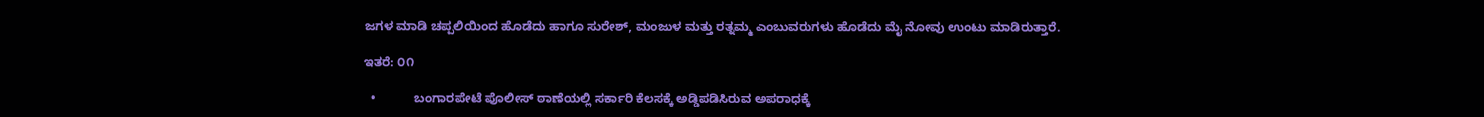ಜಗಳ ಮಾಡಿ ಚಪ್ಪಲಿಯಿಂದ ಹೊಡೆದು ಹಾಗೂ ಸುರೇಶ್‌, ಮಂಜುಳ ಮತ್ತು ರತ್ನಮ್ಮ ಎಂಬುವರುಗಳು ಹೊಡೆದು ಮೈ ನೋವು ಉಂಟು ಮಾಡಿರುತ್ತಾರೆ.

ಇತರೆ: ೦೧

  •           ಬಂಗಾರಪೇಟೆ ಪೊಲೀಸ್‌ ಠಾಣೆಯಲ್ಲಿ ಸರ್ಕಾರಿ ಕೆಲಸಕ್ಕೆ ಅಡ್ಡಿಪಡಿಸಿರುವ ಅಪರಾಧಕ್ಕೆ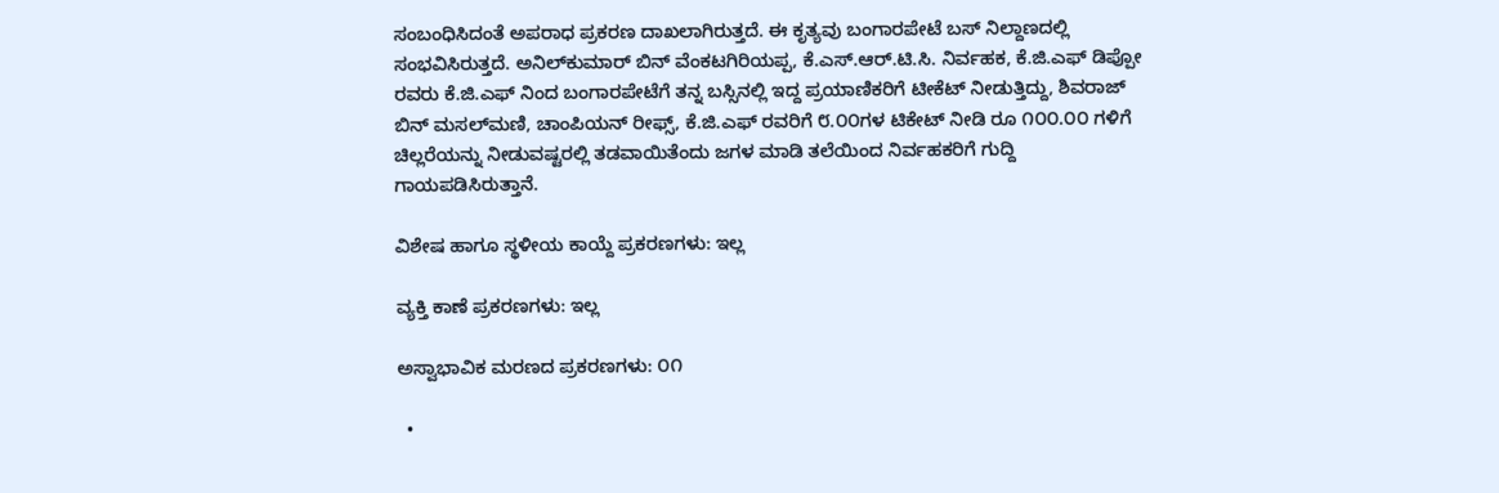ಸಂಬಂಧಿಸಿದಂತೆ ಅಪರಾಧ ಪ್ರಕರಣ ದಾಖಲಾಗಿರುತ್ತದೆ. ಈ ಕೃತ್ಯವು ಬಂಗಾರಪೇಟೆ ಬಸ್‌ ನಿಲ್ದಾಣದಲ್ಲಿ ಸಂಭವಿಸಿರುತ್ತದೆ. ಅನಿಲ್‌ಕುಮಾರ್‌ ಬಿನ್‌ ವೆಂಕಟಗಿರಿಯಪ್ಪ, ಕೆ.ಎಸ್‌.ಆರ್‌.ಟಿ.ಸಿ. ನಿರ್ವಹಕ, ಕೆ.ಜಿ.ಎಫ್‌ ಡಿಪ್ಪೋ ರವರು ಕೆ.ಜಿ.ಎಫ್‌ ನಿಂದ ಬಂಗಾರಪೇಟೆಗೆ ತನ್ನ ಬಸ್ಸಿನಲ್ಲಿ ಇದ್ದ ಪ್ರಯಾಣಿಕರಿಗೆ ಟೀಕೆಟ್‌ ನೀಡುತ್ತಿದ್ದು, ಶಿವರಾಜ್‌ ಬಿನ್‌ ಮಸಲ್‌ಮಣಿ, ಚಾಂಪಿಯನ್‌ ರೀಫ್ಸ್‌, ಕೆ.ಜಿ.ಎಫ್‌ ರವರಿಗೆ ೮.೦೦ಗಳ ಟಿಕೇಟ್‌ ನೀಡಿ ರೂ ೧೦೦.೦೦ ಗಳಿಗೆ ಚಿಲ್ಲರೆಯನ್ನು ನೀಡುವಷ್ಟರಲ್ಲಿ ತಡವಾಯಿತೆಂದು ಜಗಳ ಮಾಡಿ ತಲೆಯಿಂದ ನಿರ್ವಹಕರಿಗೆ ಗುದ್ದಿ ಗಾಯಪಡಿಸಿರುತ್ತಾನೆ.

ವಿಶೇಷ ಹಾಗೂ ಸ್ಥಳೀಯ ಕಾಯ್ದೆ ಪ್ರಕರಣಗಳು: ಇಲ್ಲ

ವ್ಯಕ್ತಿ ಕಾಣೆ ಪ್ರಕರಣಗಳು: ಇಲ್ಲ

ಅಸ್ವಾಭಾವಿಕ ಮರಣದ ಪ್ರಕರಣಗಳು: ೦೧

  •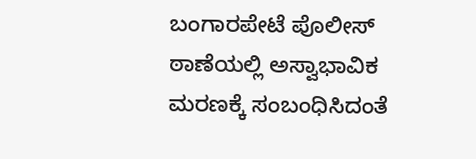ಬಂಗಾರಪೇಟೆ ಪೊಲೀಸ್ ಠಾಣೆಯಲ್ಲಿ ಅಸ್ವಾಭಾವಿಕ ಮರಣಕ್ಕೆ ಸಂಬಂಧಿಸಿದಂತೆ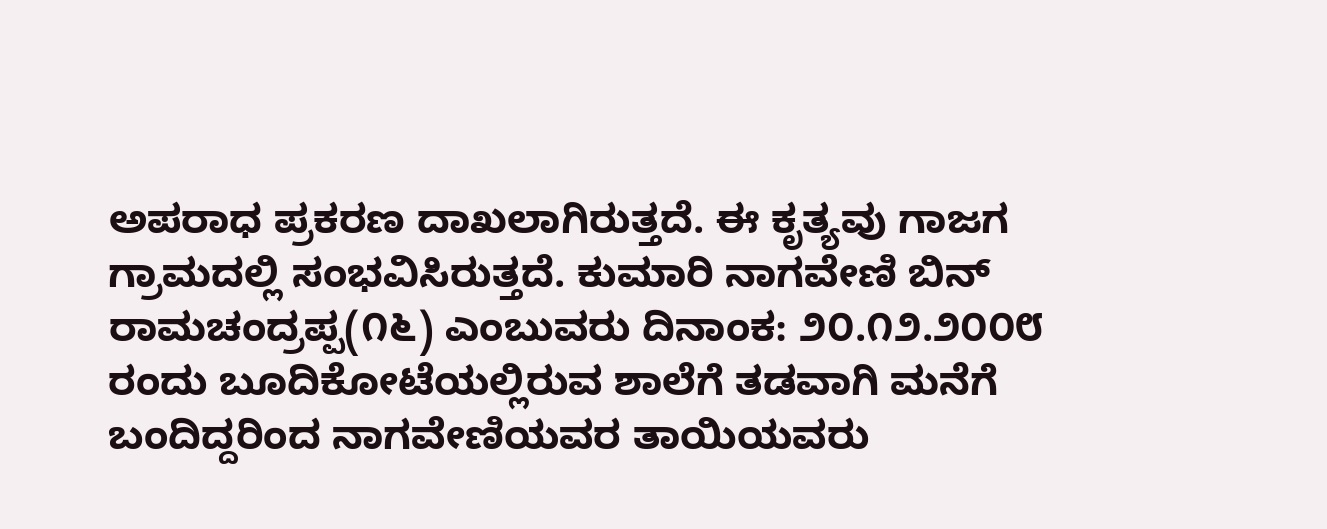ಅಪರಾಧ ಪ್ರಕರಣ ದಾಖಲಾಗಿರುತ್ತದೆ. ಈ ಕೃತ್ಯವು ಗಾಜಗ ಗ್ರಾಮದಲ್ಲಿ ಸಂಭವಿಸಿರುತ್ತದೆ. ಕುಮಾರಿ ನಾಗವೇಣಿ ಬಿನ್‌ ರಾಮಚಂದ್ರಪ್ಪ(೧೬) ಎಂಬುವರು ದಿನಾಂಕ: ೨೦.೧೨.೨೦೦೮ ರಂದು ಬೂದಿಕೋಟೆಯಲ್ಲಿರುವ ಶಾಲೆಗೆ ತಡವಾಗಿ ಮನೆಗೆ ಬಂದಿದ್ದರಿಂದ ನಾಗವೇಣಿಯವರ ತಾಯಿಯವರು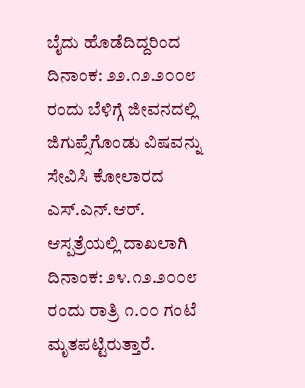ಬೈದು ಹೊಡೆದಿದ್ದರಿಂದ ದಿನಾಂಕ: ೨೨.೧೨.೨೦೦೮ ರಂದು ಬೆಳಿಗ್ಗೆ ಜೀವನದಲ್ಲಿ ಜಿಗುಪ್ಸೆಗೊಂಡು ವಿಷವನ್ನು ಸೇವಿಸಿ ಕೋಲಾರದ ಎಸ್‌.ಎನ್‌.ಆರ್‌. ಆಸ್ಪತ್ರೆಯಲ್ಲಿ ದಾಖಲಾಗಿ ದಿನಾಂಕ: ೨೪.೧೨.೨೦೦೮ ರಂದು ರಾತ್ರಿ ೧.೦೦ ಗಂಟೆ ಮೃತಪಟ್ಟಿರುತ್ತಾರೆ.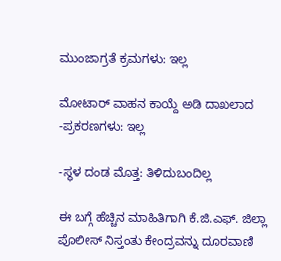ಮುಂಜಾಗ್ರತೆ ಕ್ರಮಗಳು: ಇಲ್ಲ

ಮೋಟಾರ್‍ ವಾಹನ ಕಾಯ್ದೆ ಅಡಿ ದಾಖಲಾದ -ಪ್ರಕರಣಗಳು: ಇಲ್ಲ

-ಸ್ಥಳ ದಂಡ ಮೊತ್ತ: ತಿಳಿದುಬಂದಿಲ್ಲ

ಈ ಬಗ್ಗೆ ಹೆಚ್ಚಿನ ಮಾಹಿತಿಗಾಗಿ ಕೆ.ಜಿ.ಎಫ್. ಜಿಲ್ಲಾ ಪೊಲೀಸ್ ನಿಸ್ತಂತು ಕೇಂದ್ರವನ್ನು ದೂರವಾಣಿ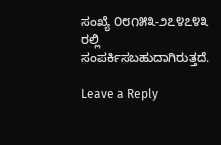ಸಂಖ್ಯೆ ೦೮೧೫೩-೨೭೪೭೪೩ ರಲ್ಲಿ ಸಂಪರ್ಕಿಸಬಹುದಾಗಿರುತ್ತದೆ.

Leave a Reply